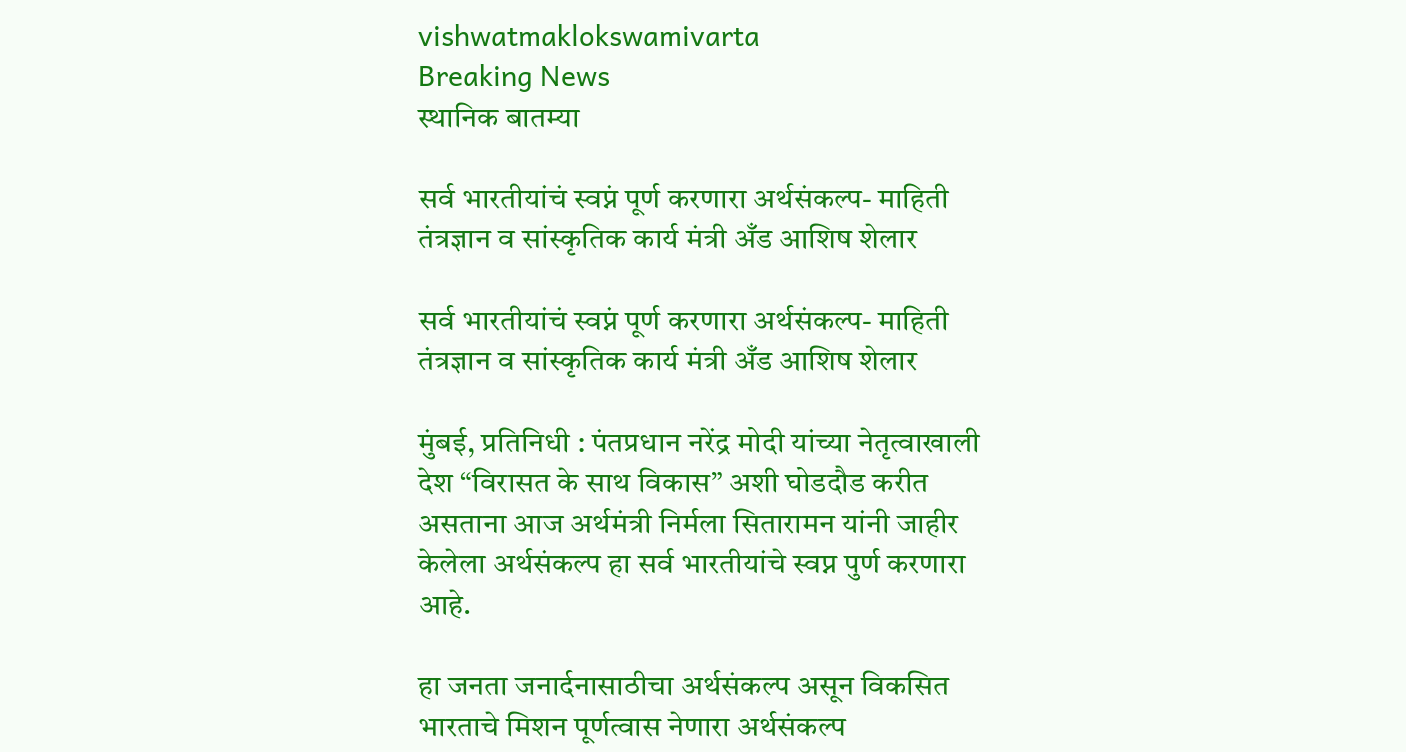vishwatmaklokswamivarta
Breaking News
स्थानिक बातम्या

सर्व भारतीयांचं स्वप्नं पूर्ण करणारा अर्थसंकल्प- माहिती तंत्रज्ञान व सांस्कृतिक कार्य मंत्री अँड आशिष शेलार

सर्व भारतीयांचं स्वप्नं पूर्ण करणारा अर्थसंकल्प- माहिती तंत्रज्ञान व सांस्कृतिक कार्य मंत्री अँड आशिष शेलार

मुंबई, प्रतिनिधी : पंतप्रधान नरेंद्र मोदी यांच्या नेतृत्वाखाली देश “विरासत के साथ विकास” अशी घोडदौड करीत असताना आज अर्थमंत्री निर्मला सितारामन यांनी जाहीर केलेला अर्थसंकल्प हा सर्व भारतीयांचे स्वप्न पुर्ण करणारा आहे.

हा जनता जनार्दनासाठीचा अर्थसंकल्प असून विकसित भारताचे मिशन पूर्णत्वास नेणारा अर्थसंकल्प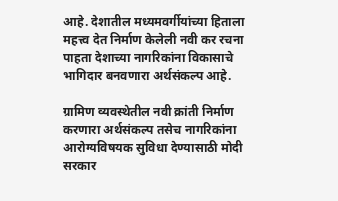आहे. देशातील मध्यमवर्गीयांच्या हिताला महत्त्व देत निर्माण केलेली नवी कर रचना पाहता देशाच्या नागरिकांना विकासाचे भागिदार बनवणारा अर्थसंकल्प आहे.

ग्रामिण व्यवस्थेतील नवी क्रांती निर्माण करणारा अर्थसंकल्प तसेच नागरिकांना आरोग्यविषयक सुविधा देण्यासाठी मोदी सरकार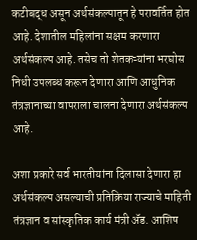कटीबद्ध असून अर्थसंकल्पातून हे परावर्तित होत आहे. देशातील महिलांना सक्षम करणारा अर्थसंकल्प आहे. तसेच तो शेतकऱ्यांना भरघोस निधी उपलब्ध करून देणारा आणि आधुनिक तंत्रज्ञानाच्या वापराला चालना देणारा अर्थसंकल्प आहे.

अशा प्रकारे सर्व भारतीयांना दिलासा देणारा हा अर्थसंकल्प असल्याची प्रतिक्रिया राज्याचे माहिती तंत्रज्ञान व सांस्कृतिक कार्य मंत्री ॲड. आशिष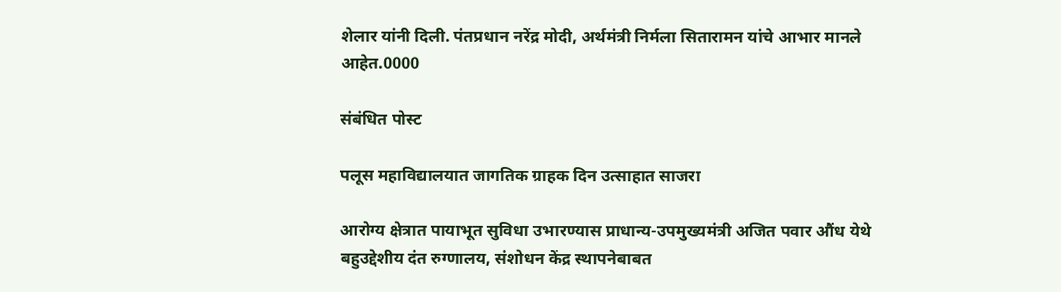शेलार यांनी दिली. पंतप्रधान नरेंद्र मोदी, अर्थमंत्री निर्मला सितारामन यांचे आभार मानले आहेत.0000

संबंधित पोस्ट

पलूस महाविद्यालयात जागतिक ग्राहक दिन उत्साहात साजरा

आरोग्य क्षेत्रात पायाभूत सुविधा उभारण्यास प्राधान्य-उपमुख्यमंत्री अजित पवार औंध येथे बहुउद्देशीय दंत रुग्णालय, संशोधन केंद्र स्थापनेबाबत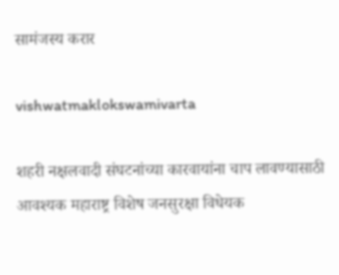सामंजस्य करार

vishwatmaklokswamivarta

शहरी नक्षलवादी संघटनांच्या कारवायांना चाप लावण्यासाठी आवश्यक महाराष्ट्र विशेष जनसुरक्षा विधेयक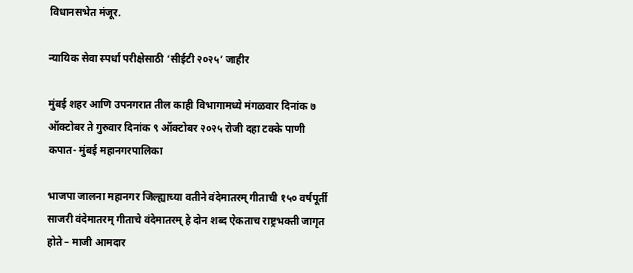विधानसभेत मंजूर.

न्यायिक सेवा स्पर्धा परीक्षेसाठी ‘सीईटी २०२५’ जाहीर

मुंबई शहर आणि उपनगरात तील काही विभागामध्ये मंगळवार दिनांक ७ ऑक्टोबर ते गुरुवार दिनांक ९ ऑक्टोबर २०२५ रोजी दहा टक्के पाणी कपात- मुंबई महानगरपालिका

भाजपा जालना महानगर जिल्ह्याच्या वतीने वंदेमातरम् गीताची १५० वर्षपूर्ती साजरी वंदेमातरम् गीताचे वंदेमातरम् हे दोन शब्द ऐकताच राष्ट्रभक्ती जागृत होते – माजी आमदार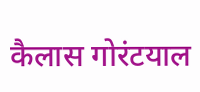कैलास गोरंटयाल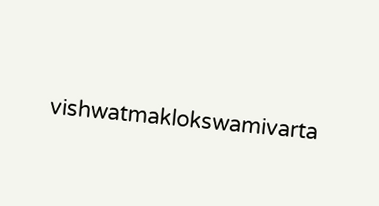vishwatmaklokswamivarta